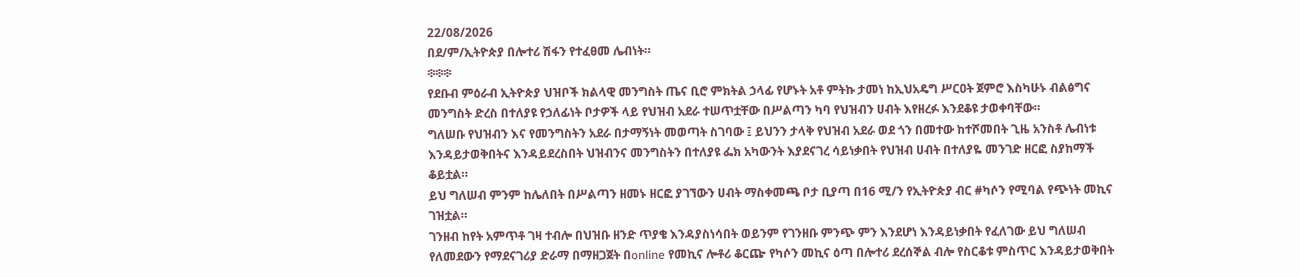22/08/2026
በደ/ም/ኢትዮጵያ በሎተሪ ሽፋን የተፈፀመ ሌብነት።
፨፨፨
የደቡብ ምዕራብ ኢትዮጵያ ህዝቦች ክልላዊ መንግስት ጤና ቢሮ ምክትል ኃላፊ የሆኑት አቶ ምትኩ ታመነ ከኢህአዴግ ሥርዐት ጀምሮ እስካሁኑ ብልፅግና መንግስት ድረስ በተለያዩ የኃለፊነት ቦታዎች ላይ የህዝብ አደራ ተሠጥቷቸው በሥልጣን ካባ የህዝብን ሀብት እየዘረፉ እንደቆዩ ታወቀባቸው።
ግለሠቡ የህዝብን እና የመንግስትን አደራ በታማኝነት መወጣት ስገባው ፤ ይህንን ታላቅ የህዝብ አደራ ወደ ጎን በመተው ከተሾመበት ጊዜ አንስቶ ሌብነቱ እንዳይታወቅበትና እንዳይደረስበት ህዝብንና መንግስትን በተለያዩ ፌክ አካውንት እያደናገረ ሳይነቃበት የህዝብ ሀብት በተለያዬ መንገድ ዘርፎ ስያከማች ቆይቷል።
ይህ ግለሠብ ምንም ከሌለበት በሥልጣን ዘመኑ ዘርፎ ያገኘውን ሀብት ማስቀመጫ ቦታ ቢያጣ በ16 ሚ/ን የኢትዮጵያ ብር #ካሶን የሚባል የጭነት መኪና ገዝቷል።
ገንዘብ ከየት አምጥቶ ገዛ ተብሎ በህዝቡ ዘንድ ጥያቄ እንዳያስነሳበት ወይንም የገንዘቡ ምንጭ ምን እንደሆነ እንዳይነቃበት የፈለገው ይህ ግለሠብ የለመደውን የማደናገሪያ ድራማ በማዘጋጀት በonline የመኪና ሎቶሪ ቆርጬ የካሶን መኪና ዕጣ በሎተሪ ደረሰኞል ብሎ የስርቆቱ ምስጥር እንዳይታወቅበት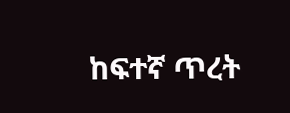ከፍተኛ ጥረት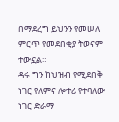በማደረግ ይህንን የመሠለ ምርጥ የመደበቂያ ትወናም ተውኗል።
ዳሩ ግን ከህዝብ የሚደበቅ ነገር የለምና ሎተሪ የተባለው ነገር ድራማ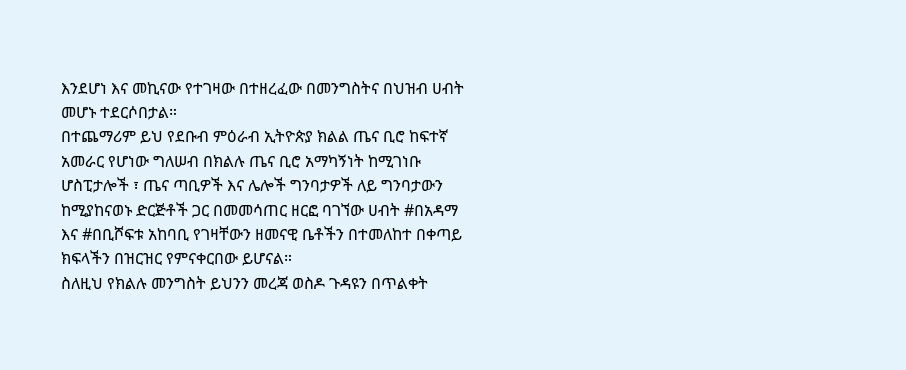እንደሆነ እና መኪናው የተገዛው በተዘረፈው በመንግስትና በህዝብ ሀብት መሆኑ ተደርሶበታል።
በተጨማሪም ይህ የደቡብ ምዕራብ ኢትዮጵያ ክልል ጤና ቢሮ ከፍተኛ አመራር የሆነው ግለሠብ በክልሉ ጤና ቢሮ አማካኝነት ከሚገነቡ ሆስፒታሎች ፣ ጤና ጣቢዎች እና ሌሎች ግንባታዎች ለይ ግንባታውን ከሚያከናወኑ ድርጅቶች ጋር በመመሳጠር ዘርፎ ባገኘው ሀብት #በአዳማ እና #በቢሾፍቱ አከባቢ የገዛቸውን ዘመናዊ ቤቶችን በተመለከተ በቀጣይ ክፍላችን በዝርዝር የምናቀርበው ይሆናል።
ስለዚህ የክልሉ መንግስት ይህንን መረጃ ወስዶ ጉዳዩን በጥልቀት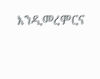እንዲመረምርና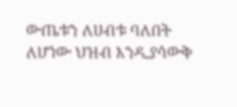ውጤቱን ለሀብቱ ባለበት ለሆነው ህዝብ እንዲያሳውቅ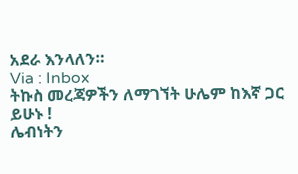አደራ እንላለን።
Via : Inbox
ትኩስ መረጃዎችን ለማገኘት ሁሌም ከእኛ ጋር ይሁኑ !
ሌብነትን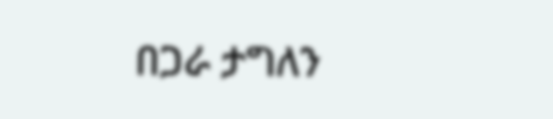በጋራ ታግለን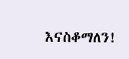እናስቆማለን!